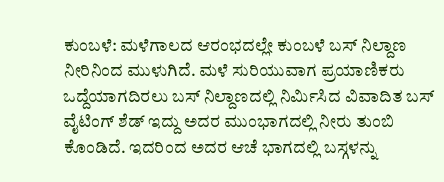ಕುಂಬಳೆ: ಮಳೆಗಾಲದ ಆರಂಭದಲ್ಲೇ ಕುಂಬಳೆ ಬಸ್ ನಿಲ್ದಾಣ ನೀರಿನಿಂದ ಮುಳುಗಿದೆ. ಮಳೆ ಸುರಿಯುವಾಗ ಪ್ರಯಾಣಿಕರು ಒದ್ದೆಯಾಗದಿರಲು ಬಸ್ ನಿಲ್ದಾಣದಲ್ಲಿ ನಿರ್ಮಿಸಿದ ವಿವಾದಿತ ಬಸ್ ವೈಟಿಂಗ್ ಶೆಡ್ ಇದ್ದು ಅದರ ಮುಂಭಾಗದಲ್ಲಿ ನೀರು ತುಂಬಿ ಕೊಂಡಿದೆ. ಇದರಿಂದ ಅದರ ಆಚೆ ಭಾಗದಲ್ಲಿ ಬಸ್ಗಳನ್ನು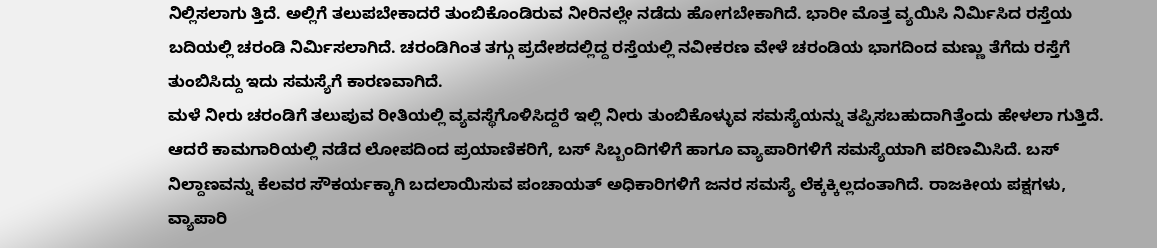ನಿಲ್ಲಿಸಲಾಗು ತ್ತಿದೆ. ಅಲ್ಲಿಗೆ ತಲುಪಬೇಕಾದರೆ ತುಂಬಿಕೊಂಡಿರುವ ನೀರಿನಲ್ಲೇ ನಡೆದು ಹೋಗಬೇಕಾಗಿದೆ. ಭಾರೀ ಮೊತ್ತ ವ್ಯಯಿಸಿ ನಿರ್ಮಿಸಿದ ರಸ್ತೆಯ ಬದಿಯಲ್ಲಿ ಚರಂಡಿ ನಿರ್ಮಿಸಲಾಗಿದೆ. ಚರಂಡಿಗಿಂತ ತಗ್ಗು ಪ್ರದೇಶದಲ್ಲಿದ್ದ ರಸ್ತೆಯಲ್ಲಿ ನವೀಕರಣ ವೇಳೆ ಚರಂಡಿಯ ಭಾಗದಿಂದ ಮಣ್ಣು ತೆಗೆದು ರಸ್ತೆಗೆ ತುಂಬಿಸಿದ್ದು ಇದು ಸಮಸ್ಯೆಗೆ ಕಾರಣವಾಗಿದೆ.
ಮಳೆ ನೀರು ಚರಂಡಿಗೆ ತಲುಪುವ ರೀತಿಯಲ್ಲಿ ವ್ಯವಸ್ಥೆಗೊಳಿಸಿದ್ದರೆ ಇಲ್ಲಿ ನೀರು ತುಂಬಿಕೊಳ್ಳುವ ಸಮಸ್ಯೆಯನ್ನು ತಪ್ಪಿಸಬಹುದಾಗಿತ್ತೆಂದು ಹೇಳಲಾ ಗುತ್ತಿದೆ. ಆದರೆ ಕಾಮಗಾರಿಯಲ್ಲಿ ನಡೆದ ಲೋಪದಿಂದ ಪ್ರಯಾಣಿಕರಿಗೆ, ಬಸ್ ಸಿಬ್ಬಂದಿಗಳಿಗೆ ಹಾಗೂ ವ್ಯಾಪಾರಿಗಳಿಗೆ ಸಮಸ್ಯೆಯಾಗಿ ಪರಿಣಮಿಸಿದೆ. ಬಸ್ ನಿಲ್ದಾಣವನ್ನು ಕೆಲವರ ಸೌಕರ್ಯಕ್ಕಾಗಿ ಬದಲಾಯಿಸುವ ಪಂಚಾಯತ್ ಅಧಿಕಾರಿಗಳಿಗೆ ಜನರ ಸಮಸ್ಯೆ ಲೆಕ್ಕಕ್ಕಿಲ್ಲದಂತಾಗಿದೆ. ರಾಜಕೀಯ ಪಕ್ಷಗಳು, ವ್ಯಾಪಾರಿ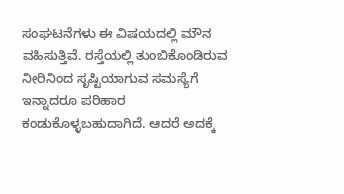ಸಂಘಟನೆಗಳು ಈ ವಿಷಯದಲ್ಲಿ ಮೌನ ವಹಿಸುತ್ತಿವೆ. ರಸ್ತೆಯಲ್ಲಿ ತುಂಬಿಕೊಂಡಿರುವ ನೀರಿನಿಂದ ಸೃಷ್ಟಿಯಾಗುವ ಸಮಸ್ಯೆಗೆ ಇನ್ನಾದರೂ ಪರಿಹಾರ ಕಂಡುಕೊಳ್ಳಬಹುದಾಗಿದೆ. ಆದರೆ ಅದಕ್ಕೆ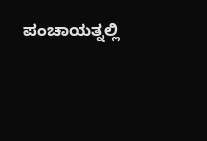ಪಂಚಾಯತ್ನಲ್ಲಿ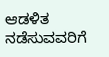ಆಡಳಿತ ನಡೆಸುವವರಿಗೆ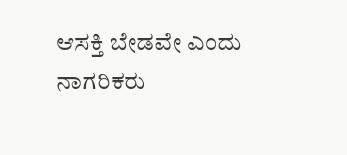ಆಸಕ್ತಿ ಬೇಡವೇ ಎಂದು ನಾಗರಿಕರು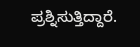ಪ್ರಶ್ನಿಸುತ್ತಿದ್ದಾರೆ.